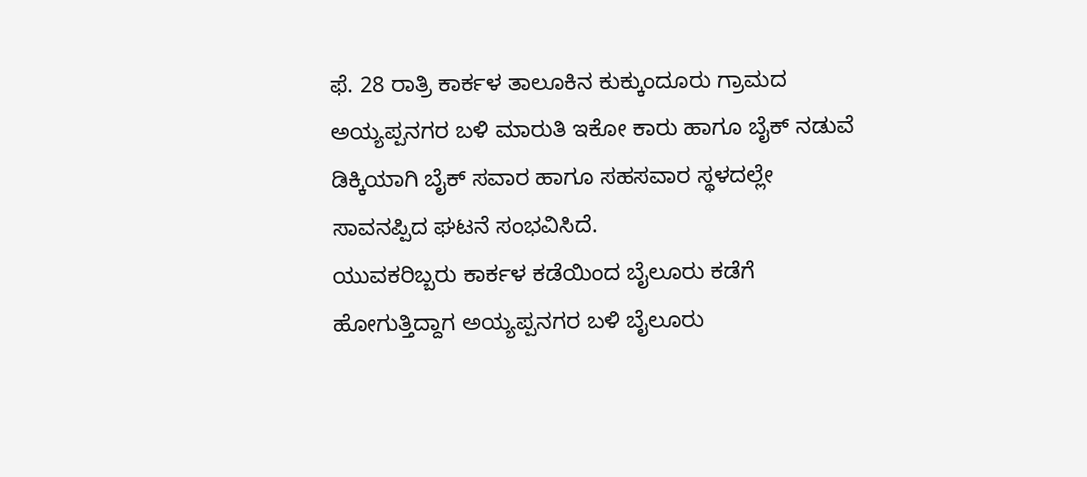ಫೆ. 28 ರಾತ್ರಿ ಕಾರ್ಕಳ ತಾಲೂಕಿನ ಕುಕ್ಕುಂದೂರು ಗ್ರಾಮದ ಅಯ್ಯಪ್ಪನಗರ ಬಳಿ ಮಾರುತಿ ಇಕೋ ಕಾರು ಹಾಗೂ ಬೈಕ್ ನಡುವೆ ಡಿಕ್ಕಿಯಾಗಿ ಬೈಕ್ ಸವಾರ ಹಾಗೂ ಸಹಸವಾರ ಸ್ಥಳದಲ್ಲೇ ಸಾವನಪ್ಪಿದ ಘಟನೆ ಸಂಭವಿಸಿದೆ.
ಯುವಕರಿಬ್ಬರು ಕಾರ್ಕಳ ಕಡೆಯಿಂದ ಬೈಲೂರು ಕಡೆಗೆ ಹೋಗುತ್ತಿದ್ದಾಗ ಅಯ್ಯಪ್ಪನಗರ ಬಳಿ ಬೈಲೂರು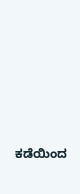ಕಡೆಯಿಂದ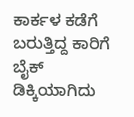ಕಾರ್ಕಳ ಕಡೆಗೆ ಬರುತ್ತಿದ್ದ ಕಾರಿಗೆ ಬೈಕ್ ಡಿಕ್ಕಿಯಾಗಿದು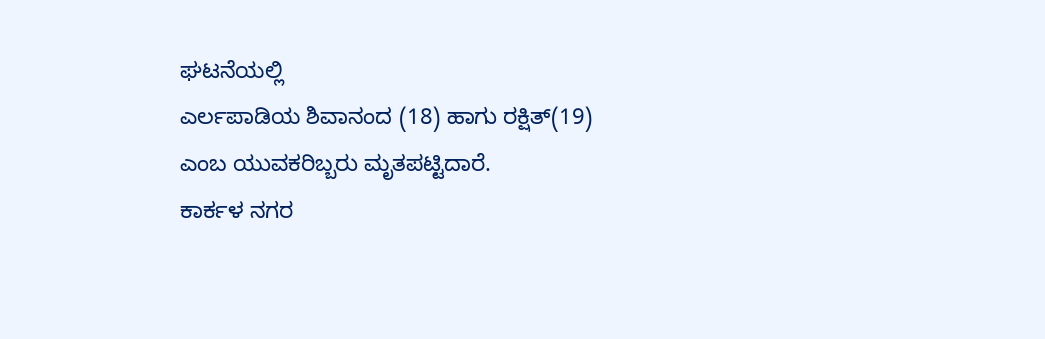ಘಟನೆಯಲ್ಲಿ
ಎರ್ಲಪಾಡಿಯ ಶಿವಾನಂದ (18) ಹಾಗು ರಕ್ಷಿತ್(19) ಎಂಬ ಯುವಕರಿಬ್ಬರು ಮೃತಪಟ್ಟಿದಾರೆ.
ಕಾರ್ಕಳ ನಗರ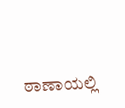ಠಾಣಾಯಲ್ಲಿ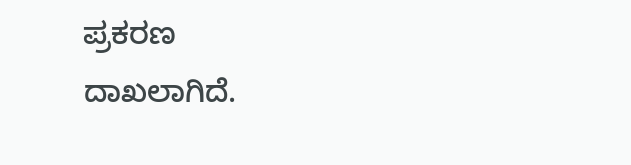ಪ್ರಕರಣ
ದಾಖಲಾಗಿದೆ.